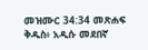መዝሙር 34:34 መጽሐፍ ቅዱስ፥ አዲሱ መደበኛ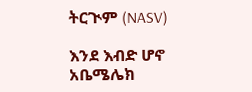ትርጒም (NASV)

እንደ እብድ ሆኖ አቤሜሌክ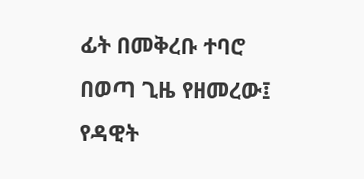ፊት በመቅረቡ ተባሮ በወጣ ጊዜ የዘመረው፤ የዳዊት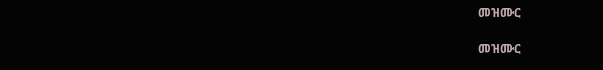መዝሙር

መዝሙር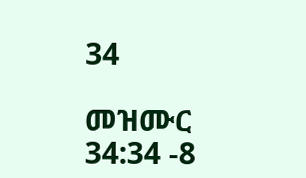34

መዝሙር 34:34 -8